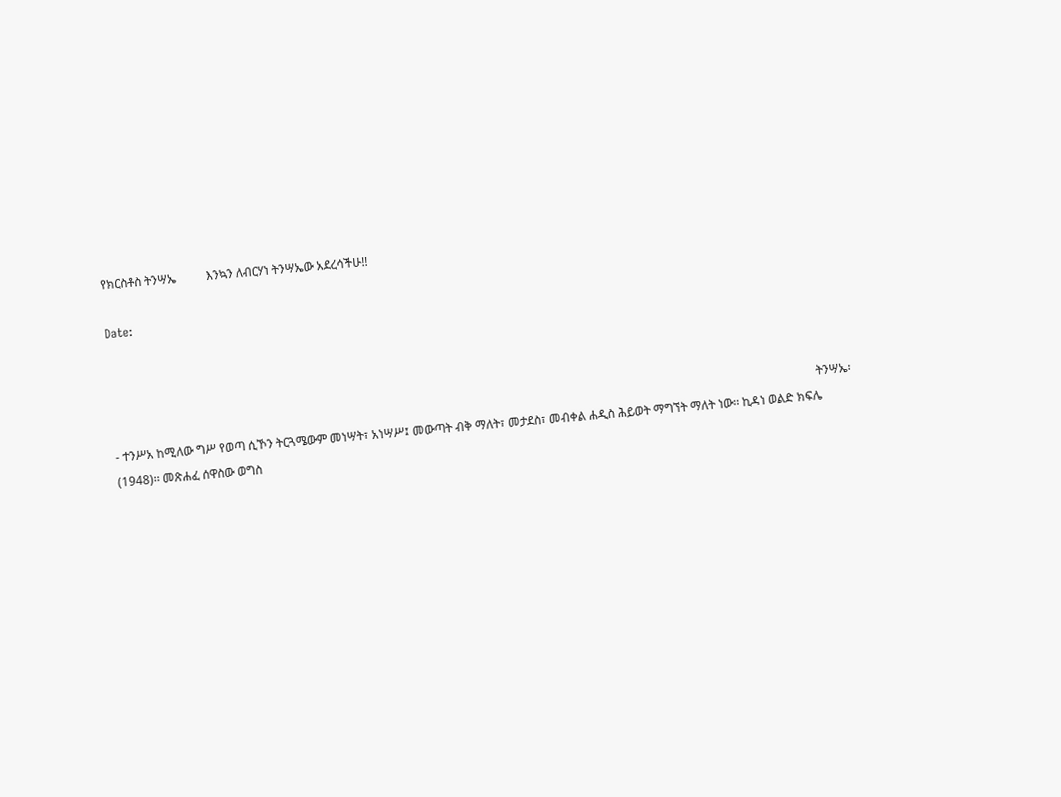የክርስቶስ ትንሣኤ          እንኳን ለብርሃነ ትንሣኤው አደረሳችሁ!!

Date:



                                                                                                                                                                                                                                           ትንሣኤ፡- ተንሥአ ከሚለው ግሥ የወጣ ሲኾን ትርጓሜውም መነሣት፣ አነሣሥ፤ መውጣት ብቅ ማለት፣ መታደስ፣ መብቀል ሐዲስ ሕይወት ማግኘት ማለት ነው፡፡ ኪዳነ ወልድ ክፍሌ (1948)፡፡ መጽሐፈ ሰዋስው ወግስ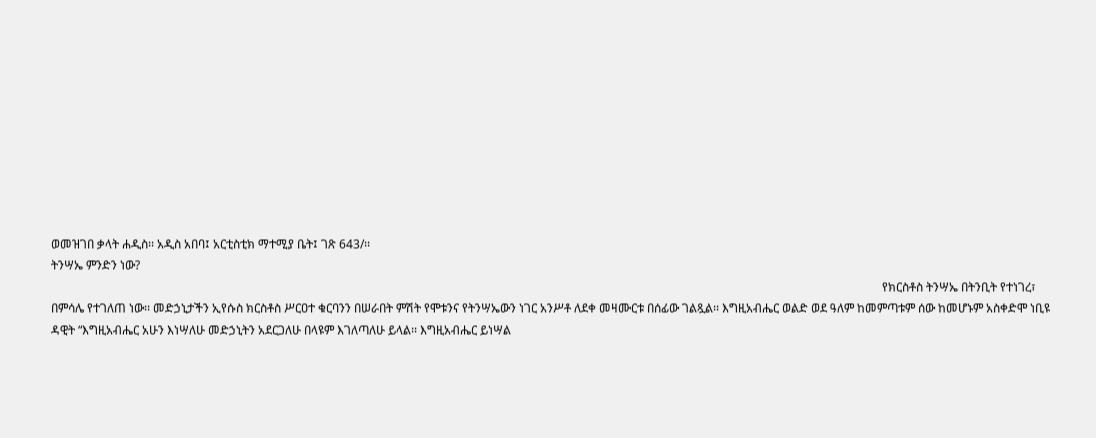ወመዝገበ ቃላት ሐዲስ፡፡ አዲስ አበባ፤ አርቲስቲክ ማተሚያ ቤት፤ ገጽ 643/፡፡
ትንሣኤ ምንድን ነው?
                                                                                                                                                                                                                                                                                     የክርስቶስ ትንሣኤ በትንቢት የተነገረ፣ በምሳሌ የተገለጠ ነው፡፡ መድኃኒታችን ኢየሱስ ክርስቶስ ሥርዐተ ቁርባንን በሠራበት ምሽት የሞቱንና የትንሣኤውን ነገር አንሥቶ ለደቀ መዛሙርቱ በሰፊው ገልጿል፡፡ እግዚአብሔር ወልድ ወደ ዓለም ከመምጣቱም ሰው ከመሆኑም አስቀድሞ ነቢዩ ዳዊት “እግዚአብሔር አሁን እነሣለሁ መድኃኒትን አደርጋለሁ በላዩም እገለጣለሁ ይላል፡፡ እግዚአብሔር ይነሣል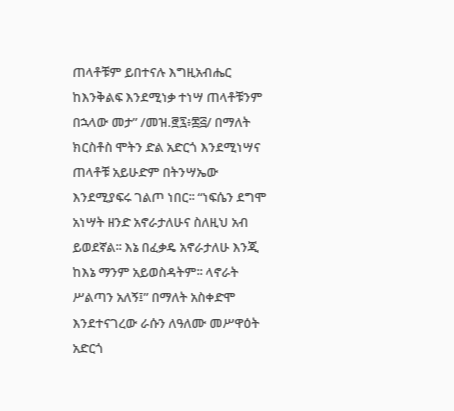ጠላቶቹም ይበተናሉ እግዚአብሔር ከእንቅልፍ እንደሚነቃ ተነሣ ጠላቶቹንም በኋላው መታ” /መዝ.፸፯፥፷፭/ በማለት ክርስቶስ ሞትን ድል አድርጎ እንደሚነሣና ጠላቶቹ አይሁድም በትንሣኤው እንደሚያፍሩ ገልጦ ነበር፡፡ “ነፍሴን ደግሞ አነሣት ዘንድ አኖራታለሁና ስለዚህ አብ ይወደኛል፡፡ እኔ በፈቃዴ አኖራታለሁ እንጂ ከእኔ ማንም አይወስዳትም፡፡ ላኖራት ሥልጣን አለኝ፤” በማለት አስቀድሞ እንደተናገረው ራሱን ለዓለሙ መሥዋዕት አድርጎ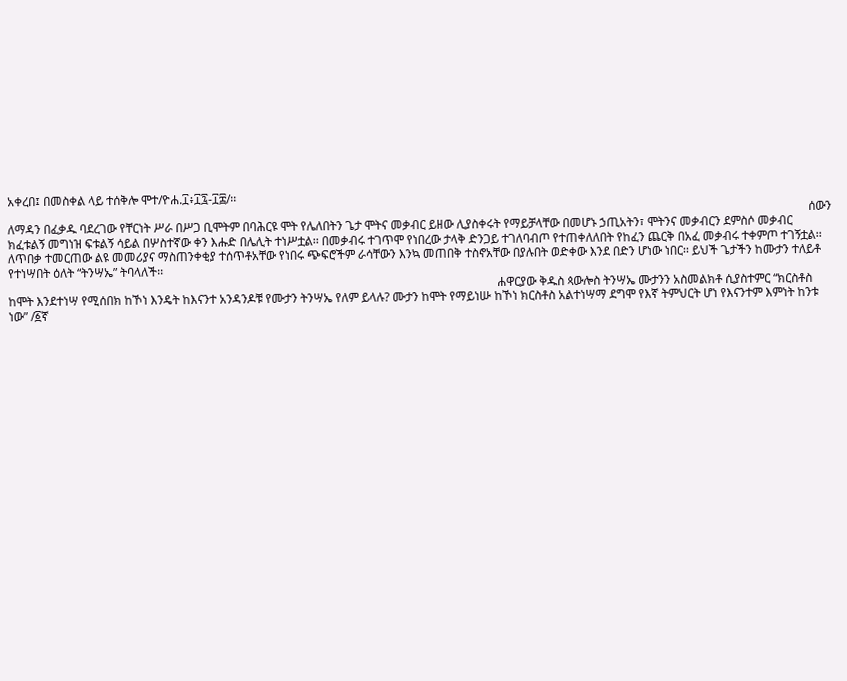አቀረበ፤ በመስቀል ላይ ተሰቅሎ ሞተ/ዮሐ.፲፥፲፯-፲፰/፡፡
                                                                                                                                                                                                                                                                           ሰውን ለማዳን በፈቃዱ ባደረገው የቸርነት ሥራ በሥጋ ቢሞትም በባሕርዩ ሞት የሌለበትን ጌታ ሞትና መቃብር ይዘው ሊያስቀሩት የማይቻላቸው በመሆኑ ኃጢአትን፣ ሞትንና መቃብርን ደምስሶ መቃብር ክፈቱልኝ መግነዝ ፍቱልኝ ሳይል በሦስተኛው ቀን እሑድ በሌሊት ተነሥቷል፡፡ በመቃብሩ ተገጥሞ የነበረው ታላቅ ድንጋይ ተገለባብጦ የተጠቀለለበት የከፈን ጨርቅ በአፈ መቃብሩ ተቀምጦ ተገኝቷል፡፡ ለጥበቃ ተመርጠው ልዩ መመሪያና ማስጠንቀቂያ ተሰጥቶአቸው የነበሩ ጭፍሮችም ራሳቸውን እንኳ መጠበቅ ተስኖአቸው በያሉበት ወድቀው እንደ በድን ሆነው ነበር፡፡ ይህች ጌታችን ከሙታን ተለይቶ የተነሣበት ዕለት “ትንሣኤ” ትባላለች፡፡
                                                                                                                                                                   ሐዋርያው ቅዱስ ጳውሎስ ትንሣኤ ሙታንን አስመልክቶ ሲያስተምር “ክርስቶስ ከሞት እንደተነሣ የሚሰበክ ከኾነ እንዴት ከእናንተ አንዳንዶቹ የሙታን ትንሣኤ የለም ይላሉ? ሙታን ከሞት የማይነሡ ከኾነ ክርስቶስ አልተነሣማ ደግሞ የእኛ ትምህርት ሆነ የእናንተም እምነት ከንቱ ነው” /፩ኛ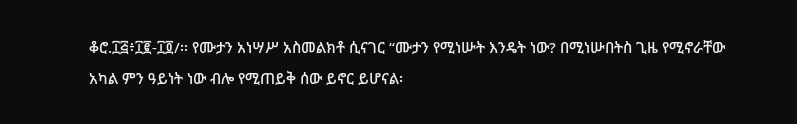ቆሮ.፲፭፥፲፪-፲፬/፡፡ የሙታን አነሣሥ አስመልክቶ ሲናገር “ሙታን የሚነሡት እንዴት ነው? በሚነሡበትስ ጊዜ የሚኖራቸው አካል ምን ዓይነት ነው ብሎ የሚጠይቅ ሰው ይኖር ይሆናል፡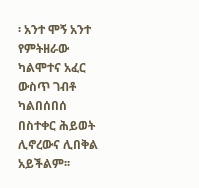፡ አንተ ሞኝ አንተ የምትዘራው ካልሞተና አፈር ውስጥ ገብቶ ካልበሰበሰ በስተቀር ሕይወት ሊኖረውና ሊበቅል አይችልም፡፡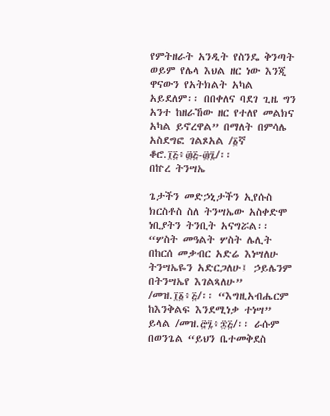የምትዘራት አንዲት የስንዴ ቅንጣት ወይም የሌላ እህል ዘር ነው እንጂ ዋናውን የአትክልት አካል አይደለም፡፡ በበቀለና ባደገ ጊዜ ግን አንተ ከዘራኸው ዘር የተለየ መልክና አካል ይኖረዋል” በማለት በምሳሌ አስደግፎ ገልጾአል /፩ኛ ቆሮ.፲፭፥፴፭-፴፯/፡፡
በኵረ ትንሣኤ

ጌታችን መድኃኒታችን ኢየሱስ ክርስቶስ ስለ ትንሣኤው አስቀድሞ ነቢያትን ትንቢት አናግሯል፡፡ “ሦስት መዓልት ሦስት ሌሊት በከርሰ መቃብር አድሬ እነሣለሁ ትንሣኤዬን አድርጋለሁ፤ ኃይሌንም በትንሣኤየ እገልጻለሁ” /መዝ.፲፩፥፭/፡፡ “እግዚአብሔርም ከእንቅልፍ እንደሚነቃ ተነሣ” ይላል /መዝ.፸፯፥፷፭/፡፡ ራሱም በወንጌል “ይህን ቤተመቅደስ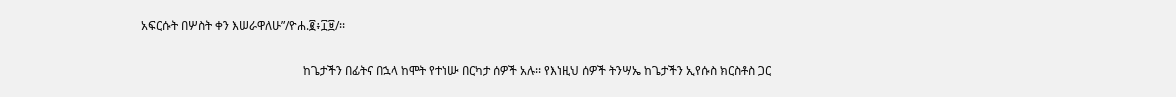አፍርሱት በሦስት ቀን እሠራዋለሁ”/ዮሐ.፪፥፲፱/፡፡

                                                      ከጌታችን በፊትና በኋላ ከሞት የተነሡ በርካታ ሰዎች አሉ፡፡ የእነዚህ ሰዎች ትንሣኤ ከጌታችን ኢየሱስ ክርስቶስ ጋር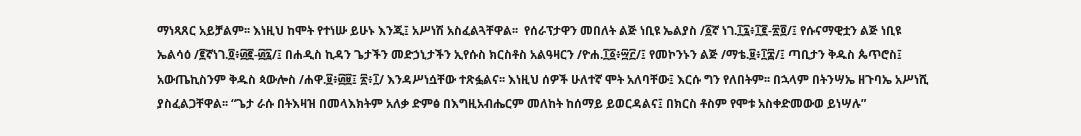ማነጻጸር አይቻልም፡፡ እነዚህ ከሞት የተነሡ ይሁኑ እንጂ፤ አሥነሽ አስፈልጓቸዋል፡፡  የሰራፕታዋን መበለት ልጅ ነቢዩ ኤልያስ /፩ኛ ነገ.፲፯፥፲፪-፳፬/፤ የሱናማዊቷን ልጅ ነቢዩ ኤልሳዕ /፪ኛነገ.፬፥፴፪-፴፯/፤ በሐዲስ ኪዳን ጌታችን መድኃኒታችን ኢየሱስ ክርስቶስ አልዓዛርን /ዮሐ.፲፩፥፵፫/፤ የመኮንኑን ልጅ /ማቴ.፱፥፲፰/፤ ጣቢታን ቅዱስ ጴጥሮስ፤ አውጤኪስንም ቅዱስ ጳውሎስ /ሐዋ.፱፥፴፱፤ ፳፥፲/ እንዳሥነሷቸው ተጽፏልና፡፡ እነዚህ ሰዎች ሁለተኛ ሞት አለባቸው፤ እርሱ ግን የለበትም፡፡ በኋላም በትንሣኤ ዘጉባኤ አሥነሺ ያስፈልጋቸዋል፡፡ “ጌታ ራሱ በትእዛዝ በመላእክትም አለቃ ድምፅ በእግዚአብሔርም መለከት ከሰማይ ይወርዳልና፤ በክርስ ቶስም የሞቱ አስቀድመውወ ይነሣሉ”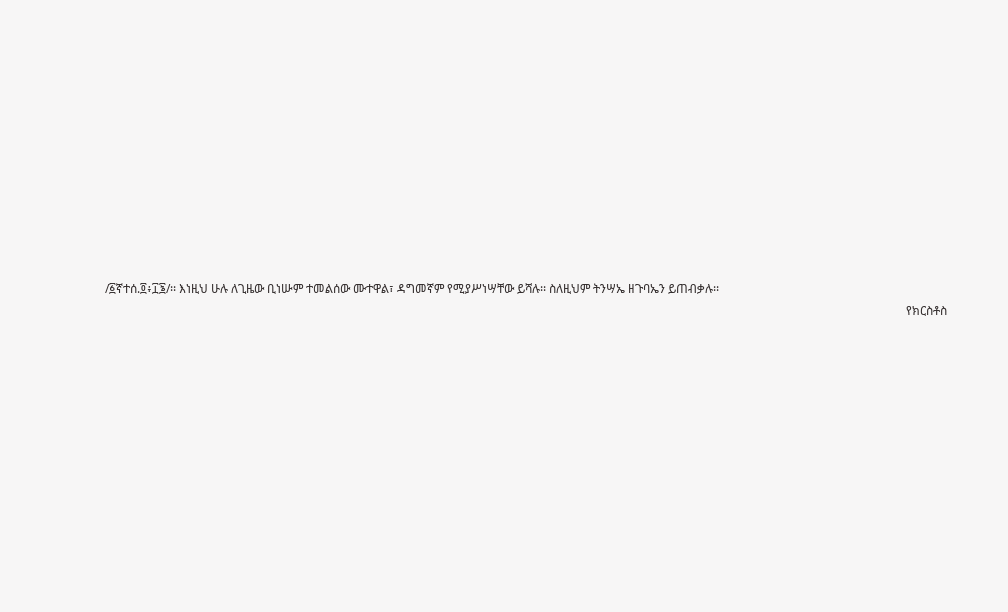/፩ኛተሰ.፬፥፲፮/፡፡ እነዚህ ሁሉ ለጊዜው ቢነሡም ተመልሰው ሙተዋል፣ ዳግመኛም የሚያሥነሣቸው ይሻሉ፡፡ ስለዚህም ትንሣኤ ዘጉባኤን ይጠብቃሉ፡፡
                                                                                                                                                                                                                                                                           የክርስቶስ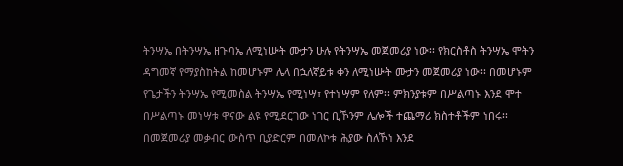ትንሣኤ በትንሣኤ ዘጉባኤ ለሚነሡት ሙታን ሁሉ የትንሣኤ መጀመሪያ ነው፡፡ የክርስቶስ ትንሣኤ ሞትን ዳግመኛ የማያስከትል ከመሆኑም ሌላ በኋለኛይቱ ቀን ለሚነሡት ሙታን መጀመሪያ ነው፡፡ በመሆኑም የጌታችን ትንሣኤ የሚመስል ትንሣኤ የሚነሣ፣ የተነሣም የለም፡፡ ምክንያቱም በሥልጣኑ እንደ ሞተ በሥልጣኑ መነሣቱ ዋናው ልዩ የሚደርገው ነገር ቢኾንም ሌሎች ተጨማሪ ክስተቶችም ነበሩ፡፡ በመጀመሪያ መቃብር ውስጥ ቢያድርም በመለኮቱ ሕያው ስለኾነ እንደ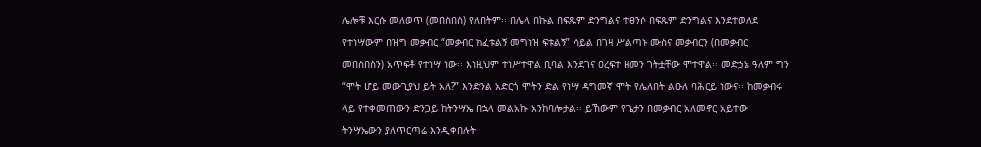ሌሎቹ እርሱ መለወጥ (መበስበስ) የለበትም፡፡ በሌላ በኩል በፍጹም ድንግልና ተፀንሶ በፍጹም ድንግልና እንደተወለደ የተነሣውም በዝግ መቃብር “መቃብር ክፈቱልኝ መግነዝ ፍቱልኝ” ሳይል በገዛ ሥልጣኑ ሙስና መቃብርን (በመቃብር መበስበስን) አጥፍቶ የተነሣ ነው፡፡ እነዚህም ተነሥተዋል ቢባል እንደገና ዐረፍተ ዘመን ገትቷቸው ሞተዋል፡፡ መድኃኔ ዓለም ግን “ሞት ሆይ መውጊያህ ይት አለ?” እንድንል አድርጎ ሞትን ድል የነሣ ዳግመኛ ሞት የሌለበት ልዑለ ባሕርይ ነውና፡፡ ከመቃብሩ ላይ የተቀመጠውን ድንጋይ ከትንሣኤ በኋላ መልአኩ አንከባሎታል፡፡ ይኸውም የጌታን በመቃብር አለመኖር አይተው ትንሣኤውን ያለጥርጣሬ እንዲቀበሉት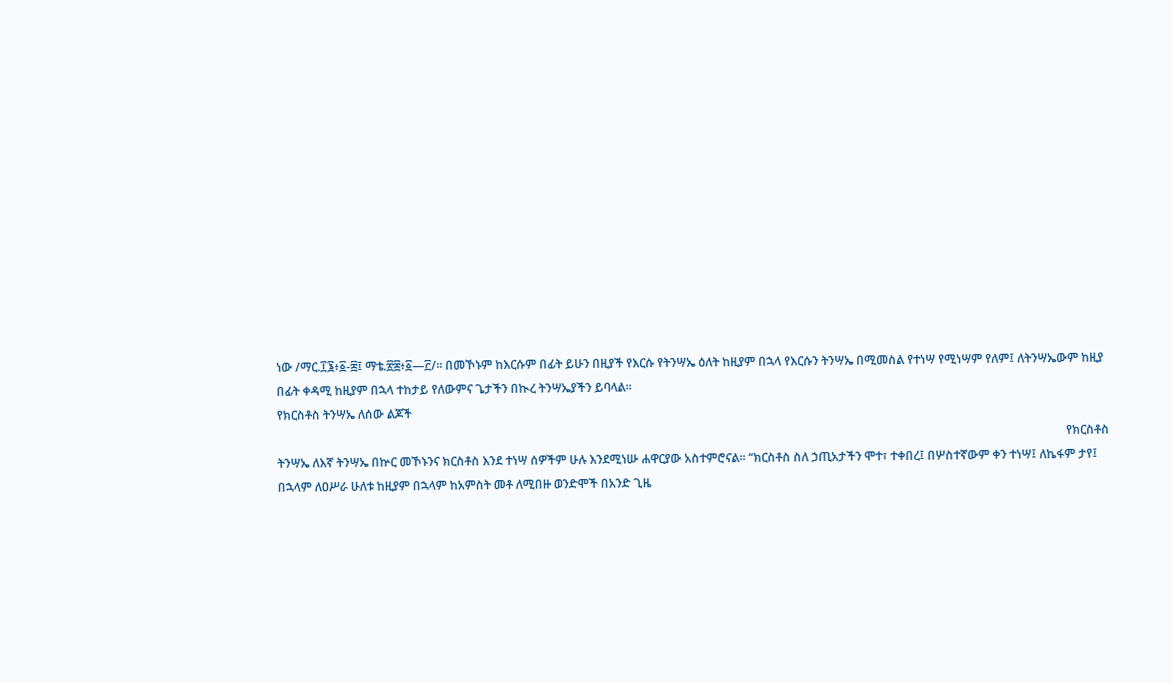ነው /ማር.፲፮፥፩-፰፤ ማቴ.፳፰፥፩—፫/፡፡ በመኾኑም ከእርሱም በፊት ይሁን በዚያች የእርሱ የትንሣኤ ዕለት ከዚያም በኋላ የእርሱን ትንሣኤ በሚመስል የተነሣ የሚነሣም የለም፤ ለትንሣኤውም ከዚያ በፊት ቀዳሚ ከዚያም በኋላ ተከታይ የለውምና ጌታችን በኲረ ትንሣኤያችን ይባላል፡፡
የክርስቶስ ትንሣኤ ለሰው ልጆች
                                                                                                                                                                                                                                                                       የክርስቶስ ትንሣኤ ለእኛ ትንሣኤ በኵር መኾኑንና ክርስቶስ እንደ ተነሣ ሰዎችም ሁሉ እንደሚነሡ ሐዋርያው አስተምሮናል፡፡ “ክርስቶስ ስለ ኃጢአታችን ሞተ፣ ተቀበረ፤ በሦስተኛውም ቀን ተነሣ፤ ለኬፋም ታየ፤ በኋላም ለዐሥራ ሁለቱ ከዚያም በኋላም ከአምስት መቶ ለሚበዙ ወንድሞች በአንድ ጊዜ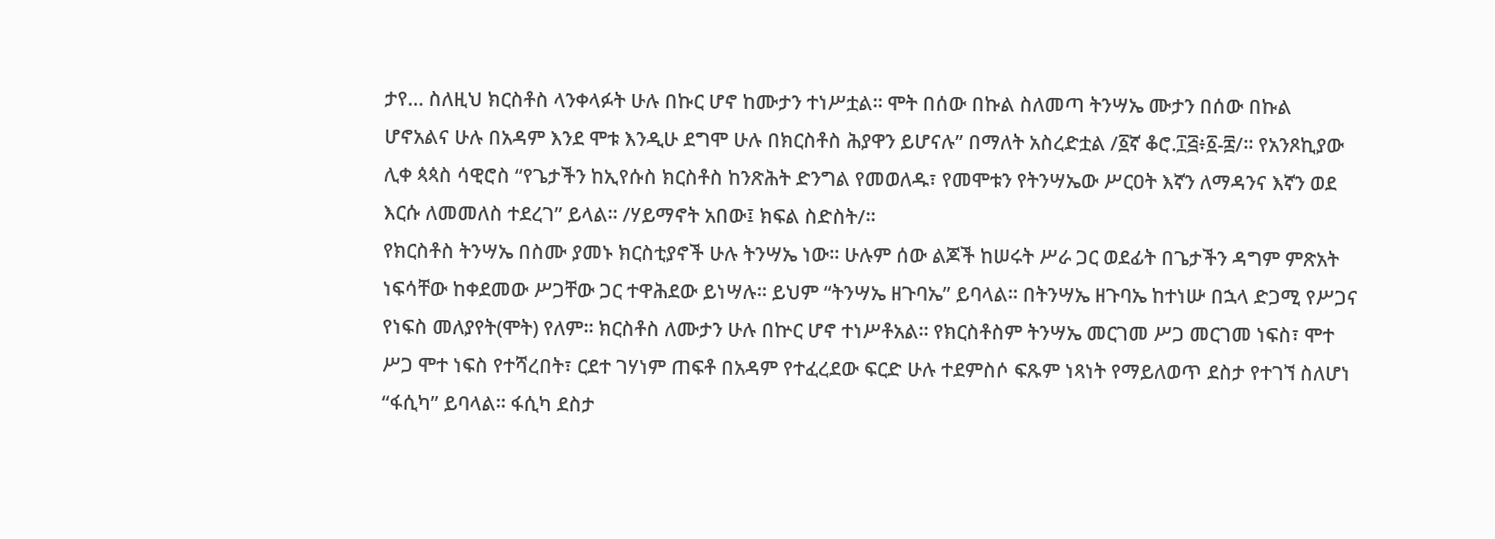ታየ… ስለዚህ ክርስቶስ ላንቀላፉት ሁሉ በኩር ሆኖ ከሙታን ተነሥቷል፡፡ ሞት በሰው በኩል ስለመጣ ትንሣኤ ሙታን በሰው በኩል ሆኖአልና ሁሉ በአዳም እንደ ሞቱ እንዲሁ ደግሞ ሁሉ በክርስቶስ ሕያዋን ይሆናሉ” በማለት አስረድቷል /፩ኛ ቆሮ.፲፭፥፩-፰/፡፡ የአንጾኪያው ሊቀ ጳጳስ ሳዊሮስ “የጌታችን ከኢየሱስ ክርስቶስ ከንጽሕት ድንግል የመወለዱ፣ የመሞቱን የትንሣኤው ሥርዐት እኛን ለማዳንና እኛን ወደ እርሱ ለመመለስ ተደረገ” ይላል፡፡ /ሃይማኖት አበው፤ ክፍል ስድስት/፡፡
የክርስቶስ ትንሣኤ በስሙ ያመኑ ክርስቲያኖች ሁሉ ትንሣኤ ነው፡፡ ሁሉም ሰው ልጆች ከሠሩት ሥራ ጋር ወደፊት በጌታችን ዳግም ምጽአት ነፍሳቸው ከቀደመው ሥጋቸው ጋር ተዋሕደው ይነሣሉ፡፡ ይህም “ትንሣኤ ዘጉባኤ” ይባላል፡፡ በትንሣኤ ዘጉባኤ ከተነሡ በኋላ ድጋሚ የሥጋና የነፍስ መለያየት(ሞት) የለም፡፡ ክርስቶስ ለሙታን ሁሉ በኵር ሆኖ ተነሥቶአል፡፡ የክርስቶስም ትንሣኤ መርገመ ሥጋ መርገመ ነፍስ፣ ሞተ ሥጋ ሞተ ነፍስ የተሻረበት፣ ርደተ ገሃነም ጠፍቶ በአዳም የተፈረደው ፍርድ ሁሉ ተደምስሶ ፍጹም ነጻነት የማይለወጥ ደስታ የተገኘ ስለሆነ “ፋሲካ” ይባላል፡፡ ፋሲካ ደስታ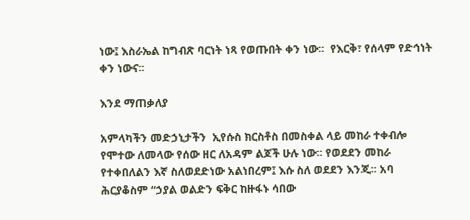ነው፤ እስራኤል ከግብጽ ባርነት ነጻ የወጡበት ቀን ነው፡፡  የእርቅ፣ የሰላም የድኅነት ቀን ነውና፡፡

እንደ ማጠቃለያ

አምላካችን መድኃኒታችን  ኢየሱስ ክርስቶስ በመስቀል ላይ መከራ ተቀብሎ የሞተው ለመላው የሰው ዘር ለአዳም ልጆች ሁሉ ነው፡፡ የወደደን መከራ የተቀበለልን እኛ ስለወደድነው አልነበረም፤ እሱ ስለ ወደደን እንጂ፡፡ አባ ሕርያቆስም “ኃያል ወልድን ፍቅር ከዙፋኑ ሳበው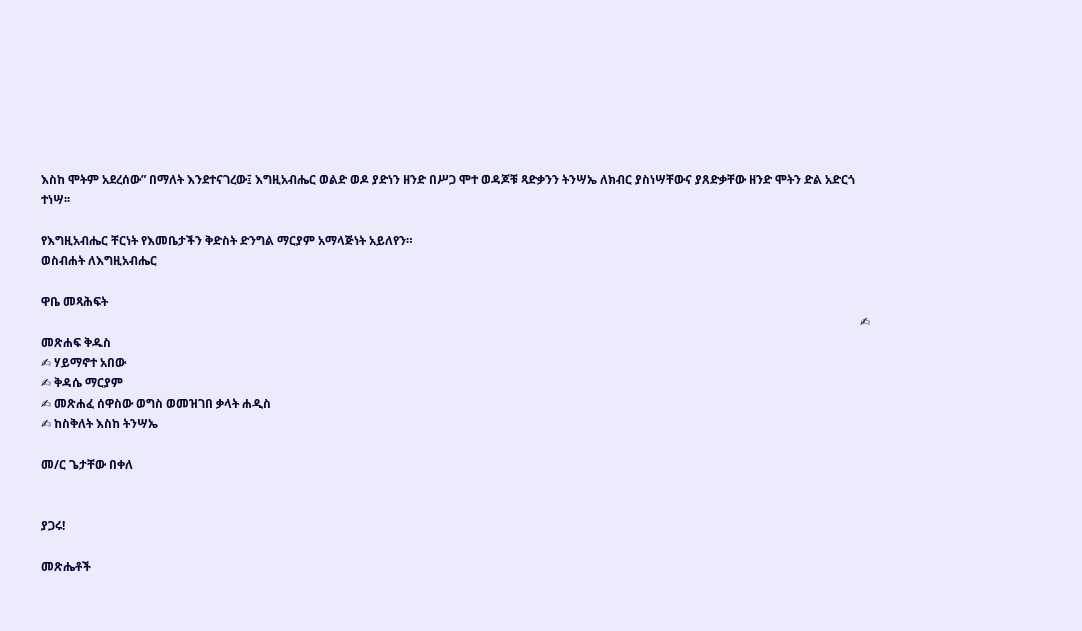እስከ ሞትም አደረሰው” በማለት እንደተናገረው፤ እግዚአብሔር ወልድ ወዶ ያድነን ዘንድ በሥጋ ሞተ ወዳጆቹ ጻድቃንን ትንሣኤ ለክብር ያስነሣቸውና ያጸድቃቸው ዘንድ ሞትን ድል አድርጎ ተነሣ፡፡

የእግዚአብሔር ቸርነት የእመቤታችን ቅድስት ድንግል ማርያም አማላጅነት አይለየን።
ወስብሐት ለእግዚአብሔር

ዋቤ መጻሕፍት
                                                                                                                                                                                                                                                                                 ✍ መጽሐፍ ቅዱስ
✍ ሃይማኖተ አበው
✍ ቅዳሴ ማርያም
✍ መጽሐፈ ሰዋስው ወግስ ወመዝገበ ቃላት ሐዲስ
✍ ከስቅለት እስከ ትንሣኤ

መ/ር ጌታቸው በቀለ


ያጋሩ!

መጽሔቶች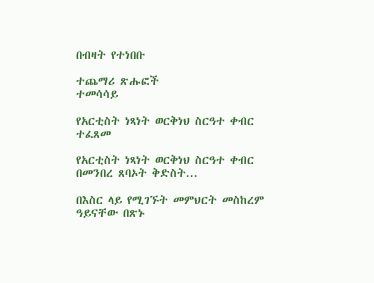በብዛት የተነበቡ

ተጨማሪ ጽሑፎች
ተመሳሳይ

የአርቲስት ነጻነት ወርቅነህ ስርዓተ ቀብር ተፈጸመ

የአርቲስት ነጻነት ወርቅነህ ስርዓተ ቀብር በመንበረ ጸባኦት ቅድስት...

በእስር ላይ የሚገኙት መምህርት መስከረም ዓይናቸው በጽኑ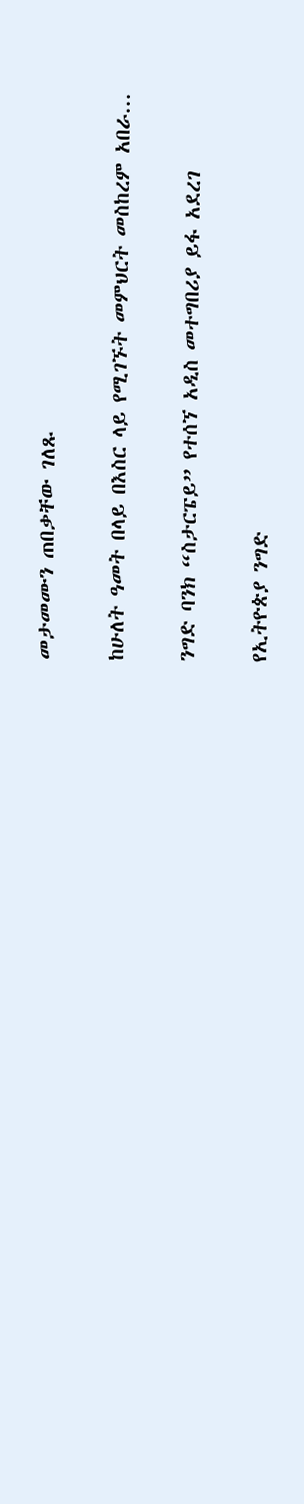መታመሙን ጠበቃቸው ገለጹ

ከሁለት ዓመት በላይ በእስር ላይ የሚገኙት መምህርት መስከረም አበራ...

ንግድ ባንክ “ስታርፔይ” የተሰኘ አዲስ መተግበሪያ ይፋ አደረገ

የኢትዮጵያ ንግድ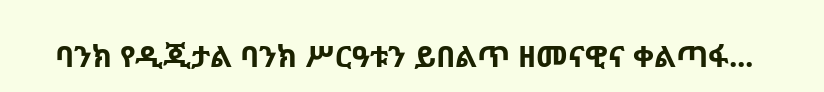ባንክ የዲጂታል ባንክ ሥርዓቱን ይበልጥ ዘመናዊና ቀልጣፋ...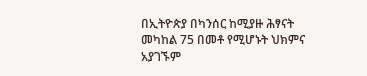በኢትዮጵያ በካንሰር ከሚያዙ ሕፃናት መካከል 75 በመቶ የሚሆኑት ህክምና አያገኙም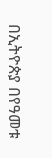በኢትዮጵያ በየዓመቱ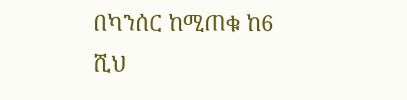በካንሰር ከሚጠቁ ከ6 ሺህ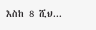እስከ 8 ሺህ...